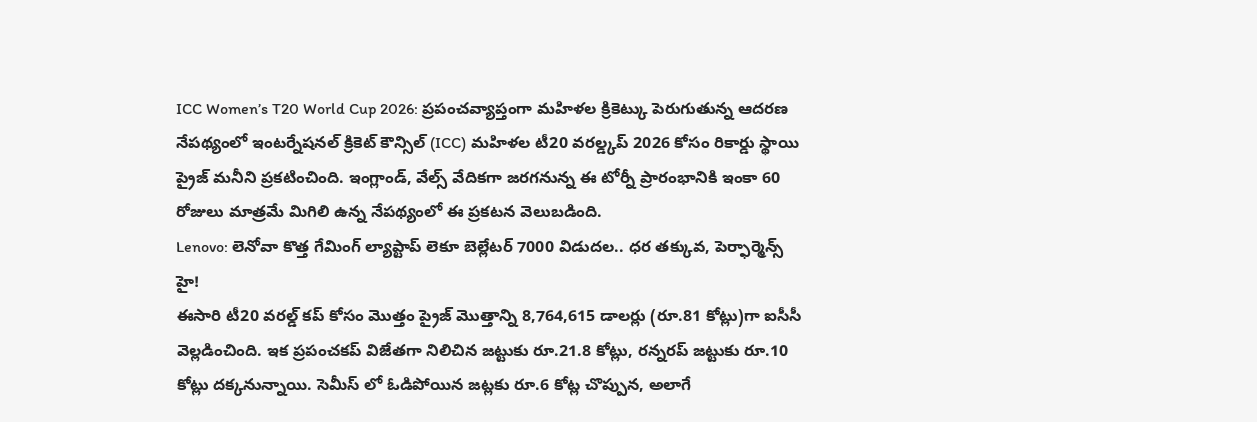ICC Women’s T20 World Cup 2026: ప్రపంచవ్యాప్తంగా మహిళల క్రికెట్కు పెరుగుతున్న ఆదరణ నేపథ్యంలో ఇంటర్నేషనల్ క్రికెట్ కౌన్సిల్ (ICC) మహిళల టీ20 వరల్డ్కప్ 2026 కోసం రికార్డు స్థాయి ప్రైజ్ మనీని ప్రకటించింది. ఇంగ్లాండ్, వేల్స్ వేదికగా జరగనున్న ఈ టోర్నీ ప్రారంభానికి ఇంకా 60 రోజులు మాత్రమే మిగిలి ఉన్న నేపథ్యంలో ఈ ప్రకటన వెలుబడింది.
Lenovo: లెనోవా కొత్త గేమింగ్ ల్యాప్టాప్ లెకూ బెల్లేటర్ 7000 విడుదల.. ధర తక్కువ, పెర్ఫార్మెన్స్ హై!
ఈసారి టీ20 వరల్డ్ కప్ కోసం మొత్తం ప్రైజ్ మొత్తాన్ని 8,764,615 డాలర్లు (రూ.81 కోట్లు)గా ఐసీసీ వెల్లడించింది. ఇక ప్రపంచకప్ విజేతగా నిలిచిన జట్టుకు రూ.21.8 కోట్లు, రన్నరప్ జట్టుకు రూ.10 కోట్లు దక్కనున్నాయి. సెమీస్ లో ఓడిపోయిన జట్లకు రూ.6 కోట్ల చొప్పున, అలాగే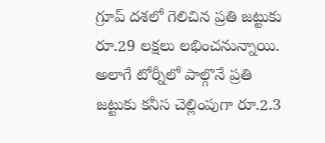గ్రూప్ దశలో గెలిచిన ప్రతి జట్టుకు రూ.29 లక్షలు లభించనున్నాయి. అలాగే టోర్నీలో పాల్గొనే ప్రతి జట్టుకు కనీస చెల్లింపుగా రూ.2.3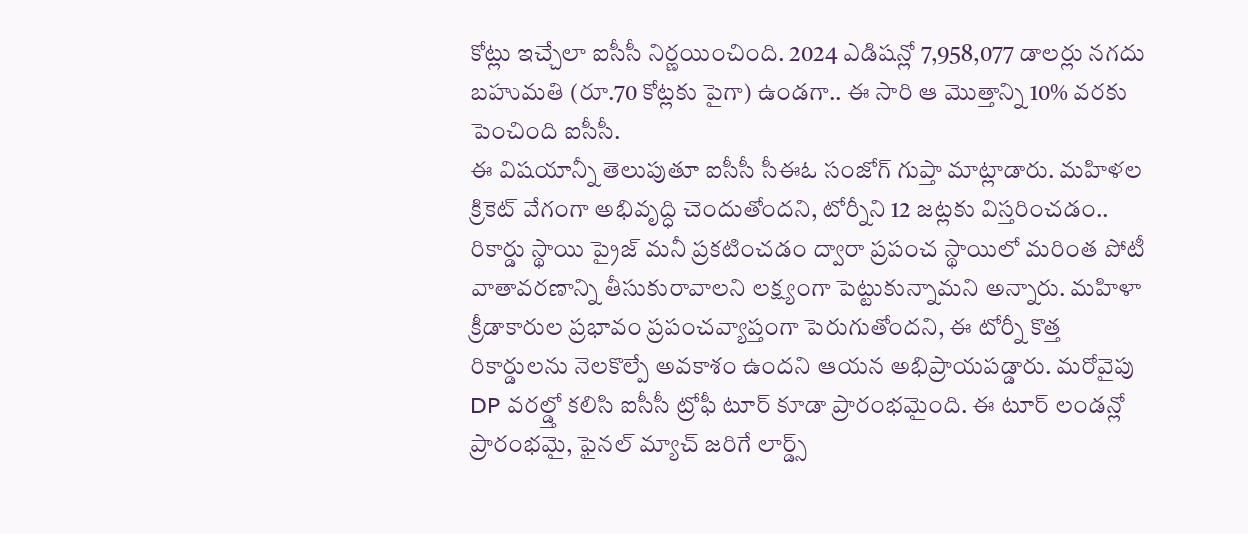కోట్లు ఇచ్చేలా ఐసీసీ నిర్ణయించింది. 2024 ఎడిషన్లో 7,958,077 డాలర్లు నగదు బహుమతి (రూ.70 కోట్లకు పైగా) ఉండగా.. ఈ సారి ఆ మొత్తాన్ని 10% వరకు పెంచింది ఐసీసీ.
ఈ విషయాన్నీ తెలుపుతూ ఐసీసీ సీఈఓ సంజోగ్ గుప్తా మాట్లాడారు. మహిళల క్రికెట్ వేగంగా అభివృద్ధి చెందుతోందని, టోర్నీని 12 జట్లకు విస్తరించడం.. రికార్డు స్థాయి ప్రైజ్ మనీ ప్రకటించడం ద్వారా ప్రపంచ స్థాయిలో మరింత పోటీ వాతావరణాన్ని తీసుకురావాలని లక్ష్యంగా పెట్టుకున్నామని అన్నారు. మహిళా క్రీడాకారుల ప్రభావం ప్రపంచవ్యాప్తంగా పెరుగుతోందని, ఈ టోర్నీ కొత్త రికార్డులను నెలకొల్పే అవకాశం ఉందని ఆయన అభిప్రాయపడ్డారు. మరోవైపు DP వరల్డ్తో కలిసి ఐసీసీ ట్రోఫీ టూర్ కూడా ప్రారంభమైంది. ఈ టూర్ లండన్లో ప్రారంభమై, ఫైనల్ మ్యాచ్ జరిగే లార్డ్స్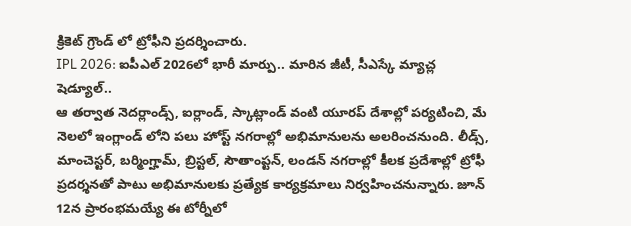క్రికెట్ గ్రౌండ్ లో ట్రోఫీని ప్రదర్శించారు.
IPL 2026: ఐపీఎల్ 2026లో భారీ మార్పు.. మారిన జీటీ, సీఎస్కే మ్యాచ్ల షెడ్యూల్..
ఆ తర్వాత నెదర్లాండ్స్, ఐర్లాండ్, స్కాట్లాండ్ వంటి యూరప్ దేశాల్లో పర్యటించి, మే నెలలో ఇంగ్లాండ్ లోని పలు హోస్ట్ నగరాల్లో అభిమానులను అలరించనుంది. లీడ్స్, మాంచెస్టర్, బర్మింగ్హామ్, బ్రిస్టల్, సౌతాంప్టన్, లండన్ నగరాల్లో కీలక ప్రదేశాల్లో ట్రోఫీ ప్రదర్శనతో పాటు అభిమానులకు ప్రత్యేక కార్యక్రమాలు నిర్వహించనున్నారు. జూన్ 12న ప్రారంభమయ్యే ఈ టోర్నీలో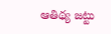ఆతిథ్య జట్టు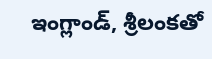ఇంగ్లాండ్, శ్రీలంకతో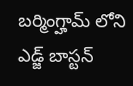బర్మింగ్హామ్ లోని ఎడ్జ్ బాస్టన్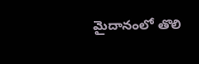మైదానంలో తొలి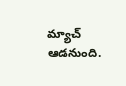మ్యాచ్ ఆడనుంది.